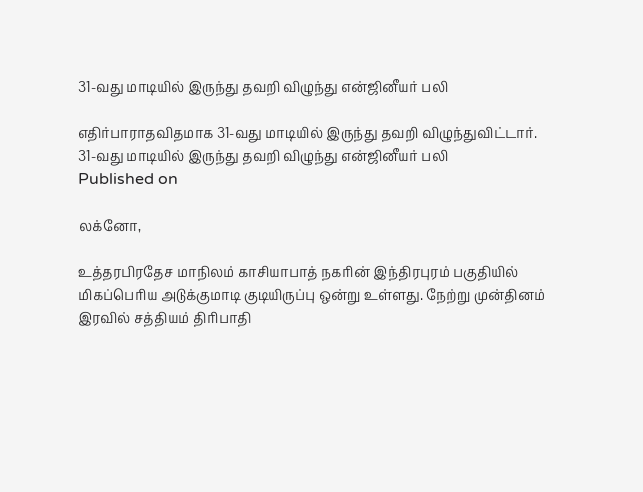31-வது மாடியில் இருந்து தவறி விழுந்து என்ஜினீயர் பலி

எதிர்பாராதவிதமாக 31-வது மாடியில் இருந்து தவறி விழுந்துவிட்டார்.
31-வது மாடியில் இருந்து தவறி விழுந்து என்ஜினீயர் பலி
Published on

லக்னோ,

உத்தரபிரதேச மாநிலம் காசியாபாத் நகரின் இந்திரபுரம் பகுதியில் மிகப்பெரிய அடுக்குமாடி குடியிருப்பு ஒன்று உள்ளது. நேற்று முன்தினம் இரவில் சத்தியம் திரிபாதி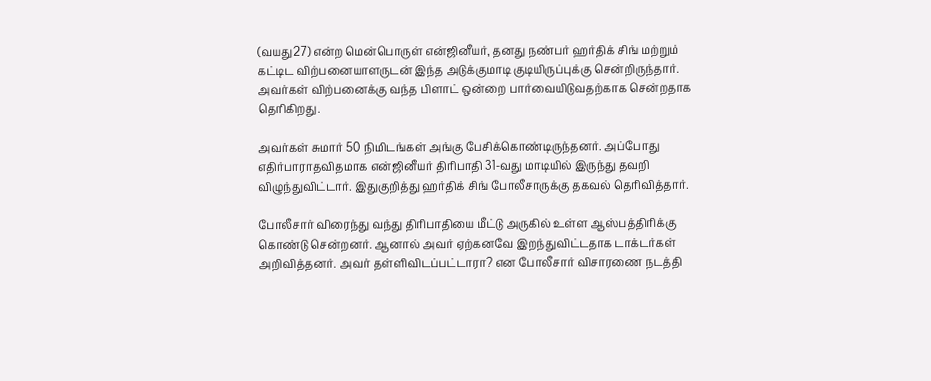(வயது27) என்ற மென்பொருள் என்ஜினீயர், தனது நண்பர் ஹர்திக் சிங் மற்றும் கட்டிட விற்பனையாளருடன் இந்த அடுக்குமாடி குடியிருப்புக்கு சென்றிருந்தார். அவர்கள் விற்பனைக்கு வந்த பிளாட் ஒன்றை பார்வையிடுவதற்காக சென்றதாக தெரிகிறது.

அவர்கள் சுமார் 50 நிமிடங்கள் அங்கு பேசிக்கொண்டிருந்தனர். அப்போது எதிர்பாராதவிதமாக என்ஜினீயர் திரிபாதி 31-வது மாடியில் இருந்து தவறி விழுந்துவிட்டார். இதுகுறித்து ஹர்திக் சிங் போலீசாருக்கு தகவல் தெரிவித்தார்.

போலீசார் விரைந்து வந்து திரிபாதியை மீட்டு அருகில் உள்ள ஆஸ்பத்திரிக்கு கொண்டு சென்றனர். ஆனால் அவர் ஏற்கனவே இறந்துவிட்டதாக டாக்டர்கள் அறிவித்தனர். அவர் தள்ளிவிடப்பட்டாரா? என போலீசார் விசாரணை நடத்தி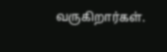வருகிறார்கள்.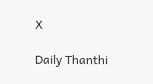X

Daily Thanthi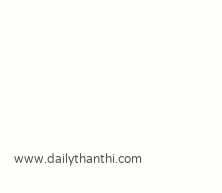www.dailythanthi.com